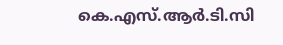കെ.എസ്.ആര്‍.ടി.സി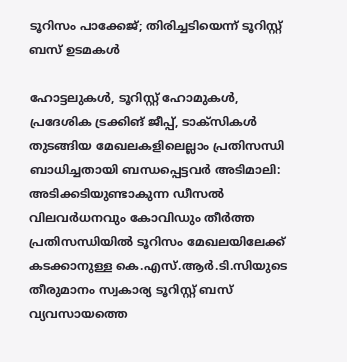ടൂറിസം പാക്കേജ്; തിരിച്ചടിയെന്ന് ടൂറിസ്റ്റ് ബസ് ഉടമകൾ

ഹോട്ടലുകള്‍, ടൂറിസ്റ്റ് ഹോമുകള്‍, പ്രദേശിക ട്രക്കിങ് ജീപ്പ്, ടാക്‌സികള്‍ തുടങ്ങിയ മേഖലകളിലെല്ലാം പ്രതിസന്ധി ബാധിച്ചതായി ബന്ധപ്പെട്ടവർ അടിമാലി: അടിക്കടിയുണ്ടാകുന്ന ഡീസല്‍ വിലവർധനവും കോവിഡും തീര്‍ത്ത പ്രതിസന്ധിയില്‍ ടൂറിസം മേഖലയിലേക്ക് കടക്കാനുള്ള കെ.എസ്.ആര്‍.ടി.സിയുടെ തീരുമാനം സ്വകാര്യ ടൂറിസ്റ്റ് ബസ് വ്യവസായത്തെ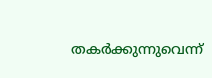തകര്‍ക്കുന്നുവെന്ന്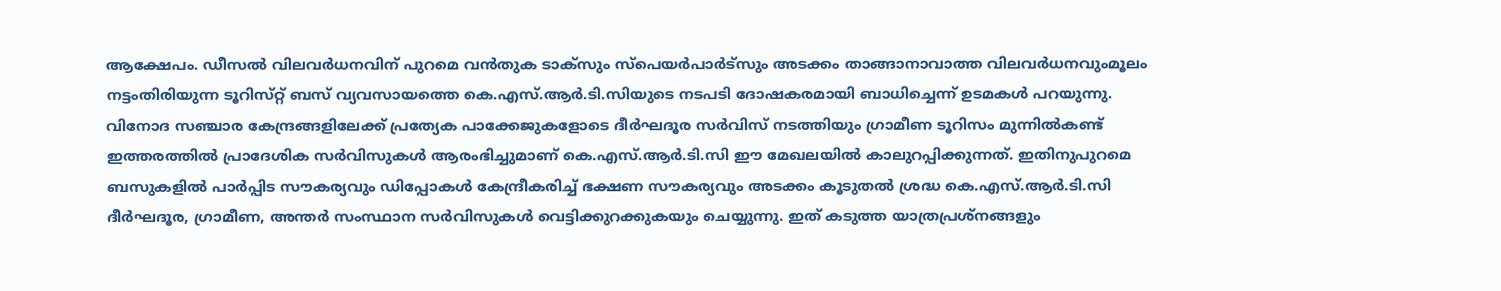ആക്ഷേപം. ഡീസല്‍ വിലവര്‍ധനവിന് പുറമെ വന്‍തുക ടാക്‌സും സ്‌പെയര്‍പാര്‍ട്സും അടക്കം താങ്ങാനാവാത്ത വിലവര്‍ധനവുംമൂലം നട്ടംതിരിയുന്ന ടൂറിസ്‌റ്റ് ബസ് വ്യവസായത്തെ കെ.എസ്.ആർ.ടി.സിയുടെ നടപടി ദോഷകരമായി ബാധിച്ചെന്ന് ഉടമകൾ പറയുന്നു. വിനോദ സഞ്ചാര കേന്ദ്രങ്ങളിലേക്ക് പ്രത്യേക പാക്കേജുകളോടെ ദീർഘദൂര സർവിസ് നടത്തിയും ഗ്രാമീണ ടൂറിസം മുന്നില്‍കണ്ട് ഇത്തരത്തില്‍ പ്രാദേശിക സർവിസുകള്‍ ആരംഭിച്ചുമാണ് കെ.എസ്.ആര്‍.ടി.സി ഈ മേഖലയില്‍ കാലുറപ്പിക്കുന്നത്. ഇതിനുപുറമെ ബസുകളില്‍ പാര്‍പ്പിട സൗകര്യവും ഡിപ്പോകള്‍ കേന്ദ്രീകരിച്ച് ഭക്ഷണ സൗകര്യവും അടക്കം കൂടുതല്‍ ശ്രദ്ധ കെ.എസ്.ആര്‍.ടി.സി ദീര്‍ഘദൂര, ഗ്രാമീണ, അന്തര്‍ സംസ്ഥാന സര്‍വിസുകള്‍ വെട്ടിക്കുറക്കുകയും ചെയ്യുന്നു. ഇത് കടുത്ത യാത്രപ്രശ്‌നങ്ങളും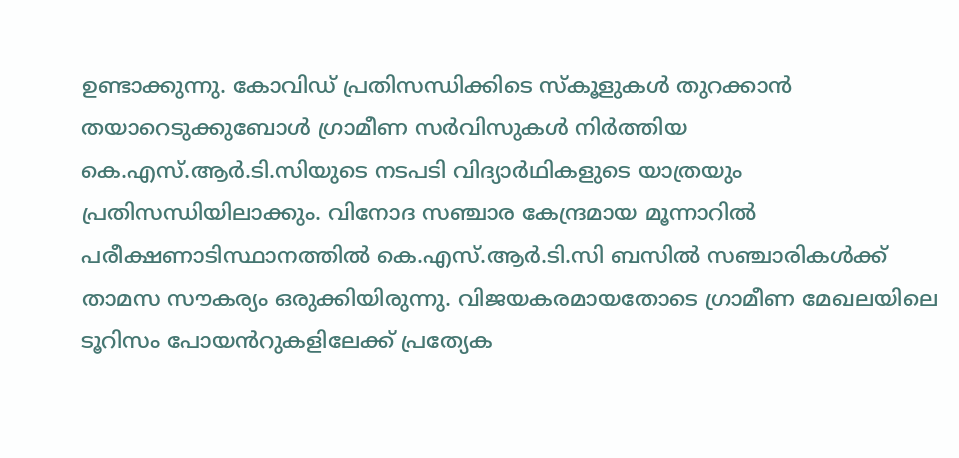ഉണ്ടാക്കുന്നു. കോവിഡ് പ്രതിസന്ധിക്കിടെ സ്‌കൂളുകള്‍ തുറക്കാന്‍ തയാറെടുക്കുബോള്‍ ഗ്രാമീണ സര്‍വിസുകള്‍ നിര്‍ത്തിയ കെ.എസ്.ആര്‍.ടി.സിയുടെ നടപടി വിദ്യാര്‍ഥികളുടെ യാത്രയും പ്രതിസന്ധിയിലാക്കും. വിനോദ സഞ്ചാര കേന്ദ്രമായ മൂന്നാറില്‍ പരീക്ഷണാടിസ്ഥാനത്തില്‍ കെ.എസ്.ആര്‍.ടി.സി ബസിൽ സഞ്ചാരികള്‍ക്ക് താമസ സൗകര്യം ഒരുക്കിയിരുന്നു. വിജയകരമായതോടെ ഗ്രാമീണ മേഖലയിലെ ടൂറിസം പോയൻറുകളിലേക്ക് പ്രത്യേക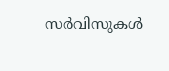സര്‍വിസുകള്‍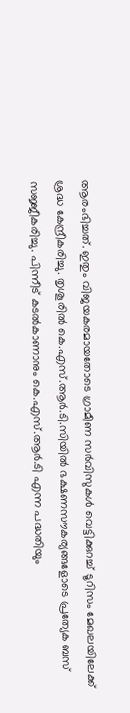ആരംഭിച്ചത്. ഇതും വിജയകരമായതോടെ ഗ്രാമീണ സര്‍വിസുകള്‍ വെട്ടിക്കുറച്ച് ടൂറിസം മേഖലയിലേക്ക് ശ്രദ്ധ കേന്ദ്രീകരിച്ചു. തൃശൂരില്‍ കെ.എസ്.ആര്‍.ടി.സിയില്‍ ഭക്ഷണസൗകര്യങ്ങളോടെ പ്രത്യേക ബസ് സജ്ജീകരിച്ചു. പിന്നീട് കടല്‍കാണാനും കെ.എസ്.ആര്‍.ടി എന്ന പദ്ധതിയും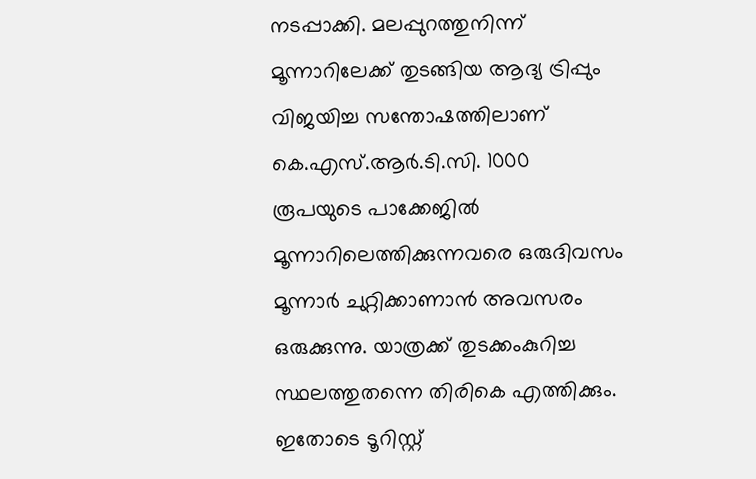നടപ്പാക്കി. മലപ്പുറത്തുനിന്ന് മൂന്നാറിലേക്ക് തുടങ്ങിയ ആദ്യ ട്രിപ്പും വിജയിച്ച സന്തോഷത്തിലാണ് കെ.എസ്.ആര്‍.ടി.സി. 1000 രൂപയുടെ പാക്കേജില്‍ മൂന്നാറിലെത്തിക്കുന്നവരെ ഒരുദിവസം മൂന്നാര്‍ ചുറ്റിക്കാണാന്‍ അവസരം ഒരുക്കുന്നു. യാത്രക്ക് തുടക്കംകുറിച്ച സ്ഥലത്തുതന്നെ തിരികെ എത്തിക്കും. ഇതോടെ ടൂറിസ്റ്റ്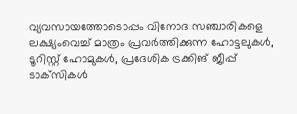വ്യവസായത്തോടൊപ്പം വിനോദ സഞ്ചാരികളെ ലക്ഷ്യംവെച്ച് മാത്രം പ്രവര്‍ത്തിക്കുന്ന ഹോട്ടലുകള്‍, ടൂറിസ്റ്റ് ഹോമുകള്‍, പ്രദേശിക ട്രക്കിങ് ജീപ്പ് ടാക്‌സികള്‍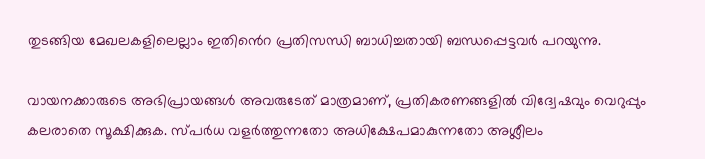തുടങ്ങിയ മേഖലകളിലെല്ലാം ഇതിൻെറ പ്രതിസന്ധി ബാധിച്ചതായി ബന്ധപ്പെട്ടവർ പറയുന്നു.

വായനക്കാരുടെ അഭിപ്രായങ്ങള്‍ അവരുടേത് മാത്രമാണ്, പ്രതികരണങ്ങളിൽ വിദ്വേഷവും വെറുപ്പും കലരാതെ സൂക്ഷിക്കുക. സ്പർധ വളർത്തുന്നതോ അധിക്ഷേപമാകുന്നതോ അശ്ലീലം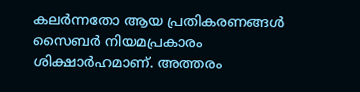കലർന്നതോ ആയ പ്രതികരണങ്ങൾ സൈബർ നിയമപ്രകാരം ശിക്ഷാർഹമാണ്. അത്തരം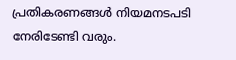പ്രതികരണങ്ങൾ നിയമനടപടി നേരിടേണ്ടി വരും.